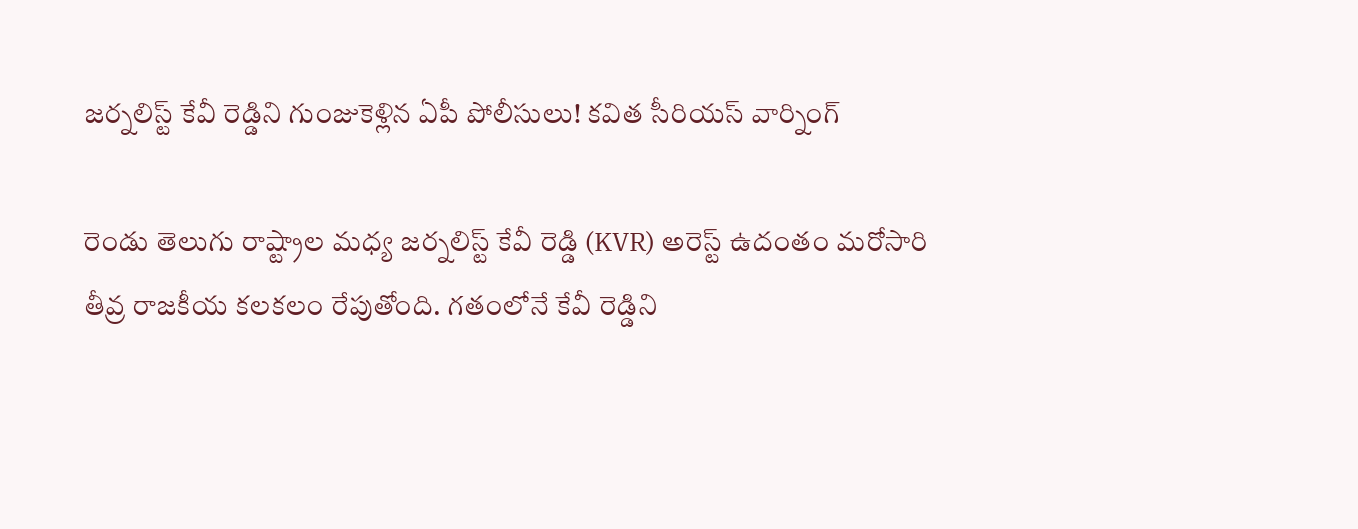జర్నలిస్ట్ కేవీ రెడ్డిని గుంజుకెళ్లిన ఏపీ పోలీసులు! కవిత సీరియస్ వార్నింగ్

రెండు తెలుగు రాష్ట్రాల మధ్య జర్నలిస్ట్ కేవీ రెడ్డి (KVR) అరెస్ట్ ఉదంతం మరోసారి తీవ్ర రాజకీయ కలకలం రేపుతోంది. గతంలోనే కేవీ రెడ్డిని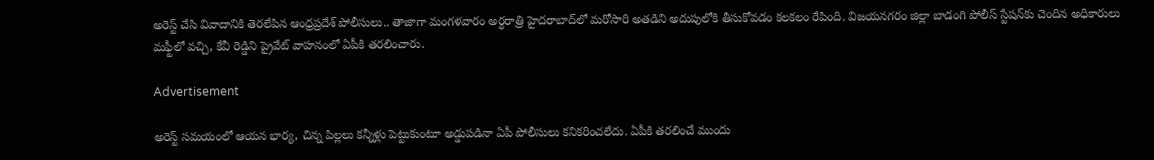అరెస్ట్ చేసి వివాదానికి తెరలేపిన ఆంధ్రప్రదేశ్ పోలీసులు.. తాజాగా మంగళవారం అర్ధరాత్రి హైదరాబాద్‌లో మరోసారి అతడిని అదుపులోకి తీసుకోవడం కలకలం రేపింది. విజయనగరం జిల్లా బాడంగి పోలీస్ స్టేషన్‌కు చెందిన అధికారులు మఫ్టీలో వచ్చి, కేవీ రెడ్డిని ప్రైవేట్ వాహనంలో ఏపీకి తరలించారు.

Advertisement

అరెస్ట్ సమయంలో ఆయన భార్య, చిన్న పిల్లలు కన్నీళ్లు పెట్టుకుంటూ అడ్డుపడినా ఏపీ పోలీసులు కనికరించలేదు. ఏపీకి తరలించే ముందు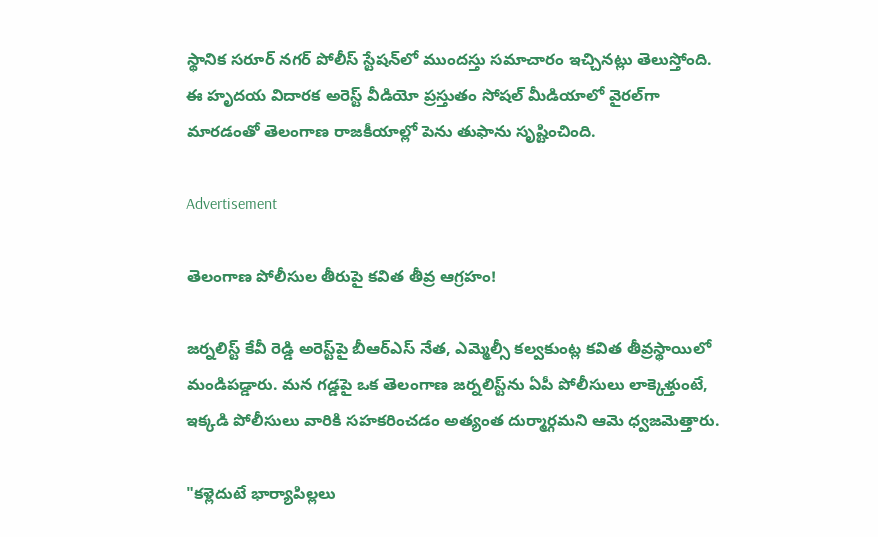స్థానిక సరూర్ నగర్ పోలీస్ స్టేషన్‌లో ముందస్తు సమాచారం ఇచ్చినట్లు తెలుస్తోంది. ఈ హృదయ విదారక అరెస్ట్ వీడియో ప్రస్తుతం సోషల్ మీడియాలో వైరల్‌గా మారడంతో తెలంగాణ రాజకీయాల్లో పెను తుఫాను సృష్టించింది.

Advertisement

తెలంగాణ పోలీసుల తీరుపై కవిత తీవ్ర ఆగ్రహం!

జర్నలిస్ట్ కేవీ రెడ్డి అరెస్ట్‌పై బీఆర్‌ఎస్ నేత, ఎమ్మెల్సీ కల్వకుంట్ల కవిత తీవ్రస్థాయిలో మండిపడ్డారు. మన గడ్డపై ఒక తెలంగాణ జర్నలిస్ట్‌ను ఏపీ పోలీసులు లాక్కెళ్తుంటే, ఇక్కడి పోలీసులు వారికి సహకరించడం అత్యంత దుర్మార్గమని ఆమె ధ్వజమెత్తారు.

"కళ్లెదుటే భార్యాపిల్లలు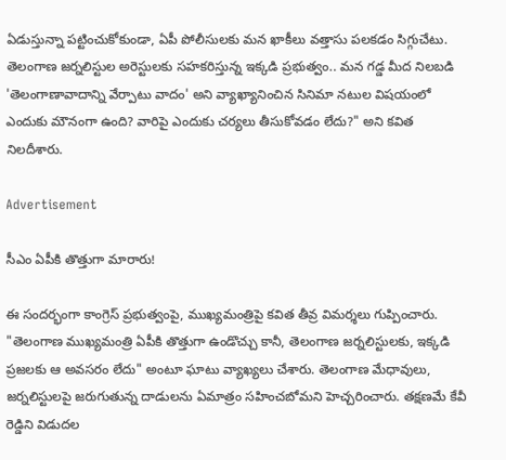ఏడుస్తున్నా పట్టించుకోకుండా, ఏపీ పోలీసులకు మన ఖాకీలు వత్తాసు పలకడం సిగ్గుచేటు. తెలంగాణ జర్నలిస్టుల అరెస్టులకు సహకరిస్తున్న ఇక్కడి ప్రభుత్వం.. మన గడ్డ మీద నిలబడి 'తెలంగాణావాదాన్ని వేర్పాటు వాదం' అని వ్యాఖ్యానించిన సినిమా నటుల విషయంలో ఎందుకు మౌనంగా ఉంది? వారిపై ఎందుకు చర్యలు తీసుకోవడం లేదు?" అని కవిత నిలదీశారు.

Advertisement

సీఎం ఏపీకి తొత్తుగా మారారు!

ఈ సందర్భంగా కాంగ్రెస్ ప్రభుత్వంపై, ముఖ్యమంత్రిపై కవిత తీవ్ర విమర్శలు గుప్పించారు. "తెలంగాణ ముఖ్యమంత్రి ఏపీకి తొత్తుగా ఉండొచ్చు కానీ, తెలంగాణ జర్నలిస్టులకు, ఇక్కడి ప్రజలకు ఆ అవసరం లేదు" అంటూ ఘాటు వ్యాఖ్యలు చేశారు. తెలంగాణ మేధావులు, జర్నలిస్టులపై జరుగుతున్న దాడులను ఏమాత్రం సహించబోమని హెచ్చరించారు. తక్షణమే కేవీ రెడ్డిని విడుదల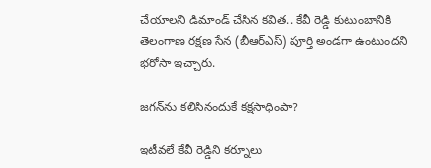చేయాలని డిమాండ్ చేసిన కవిత.. కేవీ రెడ్డి కుటుంబానికి తెలంగాణ రక్షణ సేన (బీఆర్ఎస్) పూర్తి అండగా ఉంటుందని భరోసా ఇచ్చారు.

జగన్‌ను కలిసినందుకే కక్షసాధింపా?

ఇటీవలే కేవీ రెడ్డిని కర్నూలు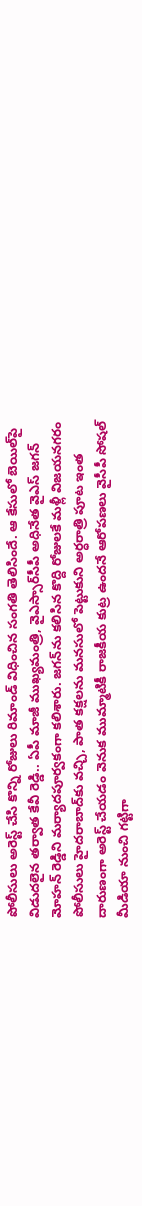పోలీసులు అరెస్ట్ చేసి కొన్ని రోజులు రిమాండ్ విధించిన సంగతి తెలిసిందే. ఆ కేసులో బెయిల్‌పై విడుదలైన తర్వాత కేవీ రెడ్డి.. ఏపీ మాజీ ముఖ్యమంత్రి, వైఎస్సార్‌సీపీ అధినేత వైఎస్ జగన్ మోహన్ రెడ్డిని మర్యాదపూర్వకంగా కలిశారు. జగన్‌ను కలిసిన కొద్ది రోజులకే మళ్లీ విజయనగరం పోలీసులు హైదరాబాద్‌కు వచ్చి, పాత కక్షలను మనసులో పెట్టుకుని అర్ధరాత్రి పూట ఇంత దారుణంగా అరెస్ట్ చేయడం వెనుక ముమ్మాటికీ రాజకీయ కుట్ర ఉందనే ఆరోపణలు వైసీపీ సోషల్ మీడియా నుంచి గట్టిగా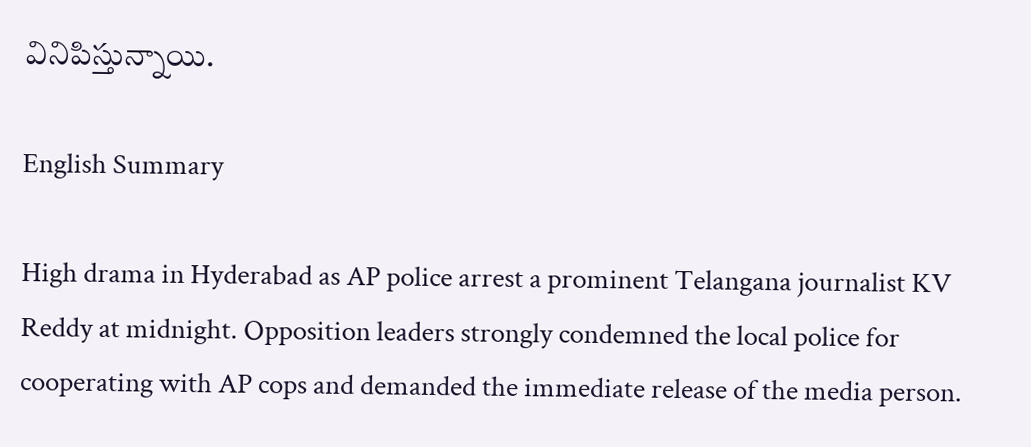వినిపిస్తున్నాయి.

English Summary

High drama in Hyderabad as AP police arrest a prominent Telangana journalist KV Reddy at midnight. Opposition leaders strongly condemned the local police for cooperating with AP cops and demanded the immediate release of the media person.